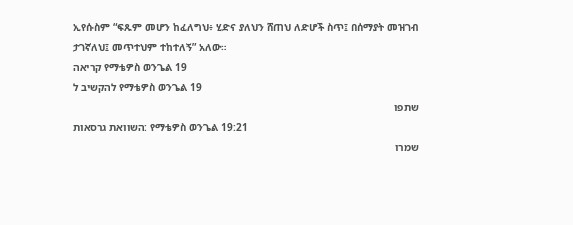ኢየሱስም “ፍጹም መሆን ከፈለግህ፥ ሂድና ያለህን ሸጠህ ለድሆች ስጥ፤ በሰማያት መዝገብ ታገኛለህ፤ መጥተህም ተከተለኝ” አለው።
קריאה የማቴዎስ ወንጌል 19
להקשיב ל የማቴዎስ ወንጌል 19
שתפו
השוואת גרסאות: የማቴዎስ ወንጌል 19:21
שמרו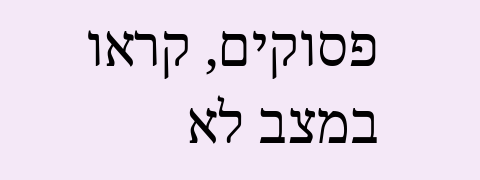פסוקים, קראו במצב לא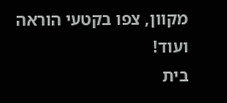מקוון, צפו בקטעי הוראה ועוד!
בית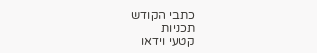כתבי הקודש
תכניות
קטעי וידאו